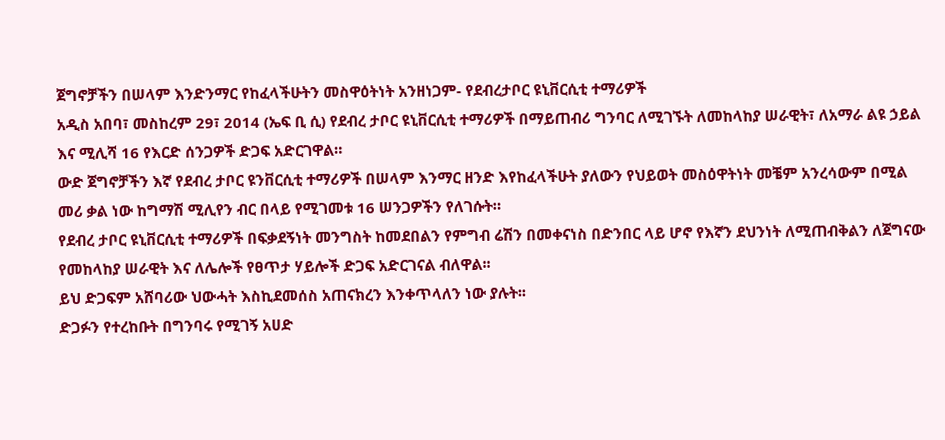ጀግኖቻችን በሠላም እንድንማር የከፈላችሁትን መስዋዕትነት አንዘነጋም- የደብረታቦር ዩኒቨርሲቲ ተማሪዎች
አዲስ አበባ፣ መስከረም 29፣ 2014 (ኤፍ ቢ ሲ) የደብረ ታቦር ዩኒቨርሲቲ ተማሪዎች በማይጠብሪ ግንባር ለሚገኙት ለመከላከያ ሠራዊት፣ ለአማራ ልዩ ኃይል እና ሚሊሻ 16 የእርድ ሰንጋዎች ድጋፍ አድርገዋል።
ውድ ጀግኖቻችን እኛ የደብረ ታቦር ዩንቨርሲቲ ተማሪዎች በሠላም እንማር ዘንድ እየከፈላችሁት ያለውን የህይወት መስዕዋትነት መቼም አንረሳውም በሚል መሪ ቃል ነው ከግማሽ ሚሊየን ብር በላይ የሚገመቱ 16 ሠንጋዎችን የለገሱት።
የደብረ ታቦር ዩኒቨርሲቲ ተማሪዎች በፍቃደኝነት መንግስት ከመደበልን የምግብ ሬሽን በመቀናነስ በድንበር ላይ ሆኖ የእኛን ደህንነት ለሚጠብቅልን ለጀግናው የመከላከያ ሠራዊት እና ለሌሎች የፀጥታ ሃይሎች ድጋፍ አድርገናል ብለዋል፡፡
ይህ ድጋፍም አሸባሪው ህውሓት እስኪደመሰስ አጠናክረን እንቀጥላለን ነው ያሉት፡፡
ድጋፉን የተረከቡት በግንባሩ የሚገኝ አሀድ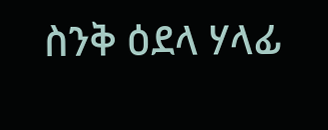ስንቅ ዕደላ ሃላፊ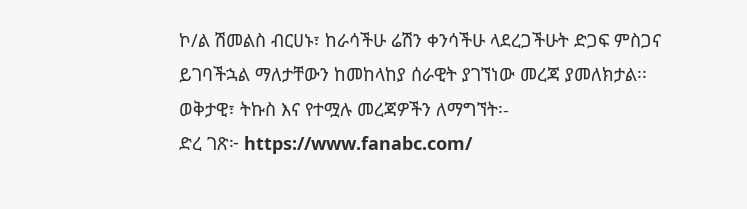ኮ/ል ሽመልስ ብርሀኑ፣ ከራሳችሁ ሬሽን ቀንሳችሁ ላደረጋችሁት ድጋፍ ምስጋና ይገባችኋል ማለታቸውን ከመከላከያ ሰራዊት ያገኘነው መረጃ ያመለክታል፡፡
ወቅታዊ፣ ትኩስ እና የተሟሉ መረጃዎችን ለማግኘት፡-
ድረ ገጽ፦ https://www.fanabc.com/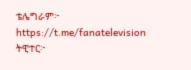ቴሌግራም፦ https://t.me/fanatelevision
ትዊተር፦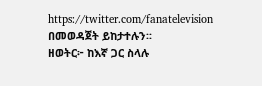https://twitter.com/fanatelevision በመወዳጀት ይከታተሉን፡፡
ዘወትር፦ ከእኛ ጋር ስላሉ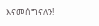እናመሰግናለን!